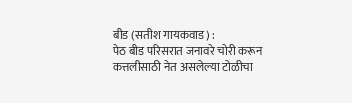बीड (सतीश गायकवाड) :
पेठ बीड परिसरात जनावरे चोरी करून कत्तलीसाठी नेत असलेल्या टोळीचा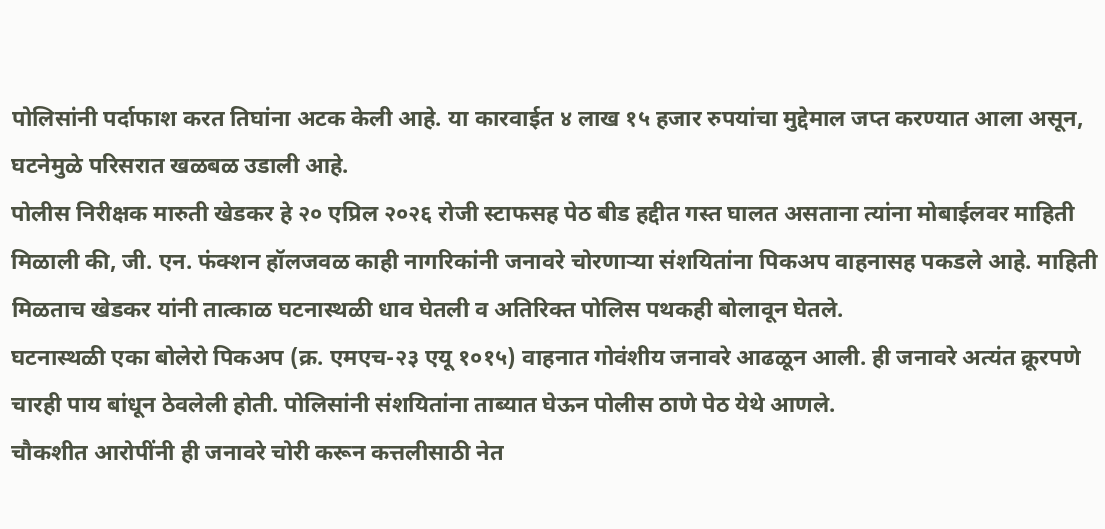पोलिसांनी पर्दाफाश करत तिघांना अटक केली आहे. या कारवाईत ४ लाख १५ हजार रुपयांचा मुद्देमाल जप्त करण्यात आला असून, घटनेमुळे परिसरात खळबळ उडाली आहे.
पोलीस निरीक्षक मारुती खेडकर हे २० एप्रिल २०२६ रोजी स्टाफसह पेठ बीड हद्दीत गस्त घालत असताना त्यांना मोबाईलवर माहिती मिळाली की, जी. एन. फंक्शन हॉलजवळ काही नागरिकांनी जनावरे चोरणाऱ्या संशयितांना पिकअप वाहनासह पकडले आहे. माहिती मिळताच खेडकर यांनी तात्काळ घटनास्थळी धाव घेतली व अतिरिक्त पोलिस पथकही बोलावून घेतले.
घटनास्थळी एका बोलेरो पिकअप (क्र. एमएच-२३ एयू १०१५) वाहनात गोवंशीय जनावरे आढळून आली. ही जनावरे अत्यंत क्रूरपणे चारही पाय बांधून ठेवलेली होती. पोलिसांनी संशयितांना ताब्यात घेऊन पोलीस ठाणे पेठ येथे आणले.
चौकशीत आरोपींनी ही जनावरे चोरी करून कत्तलीसाठी नेत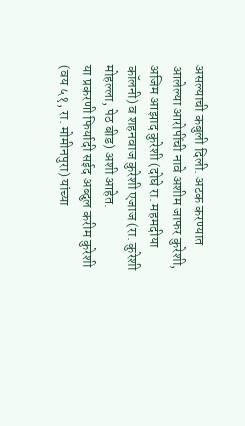असल्याची कबुली दिली. अटक करण्यात आलेल्या आरोपींची नावे अशीम जाफर कुरेशी, अजिम आझाद कुरेशी (दोघे रा. महमदीया कॉलनी) व शहनवाज कुरेशी एजाज (रा. कुरेशी मोहल्ला, पेठ बीड) अशी आहेत.
या प्रकरणी फिर्यादी सईद अब्दुल करीम कुरेशी (वय ५१, रा. मोमीनपुरा) यांच्या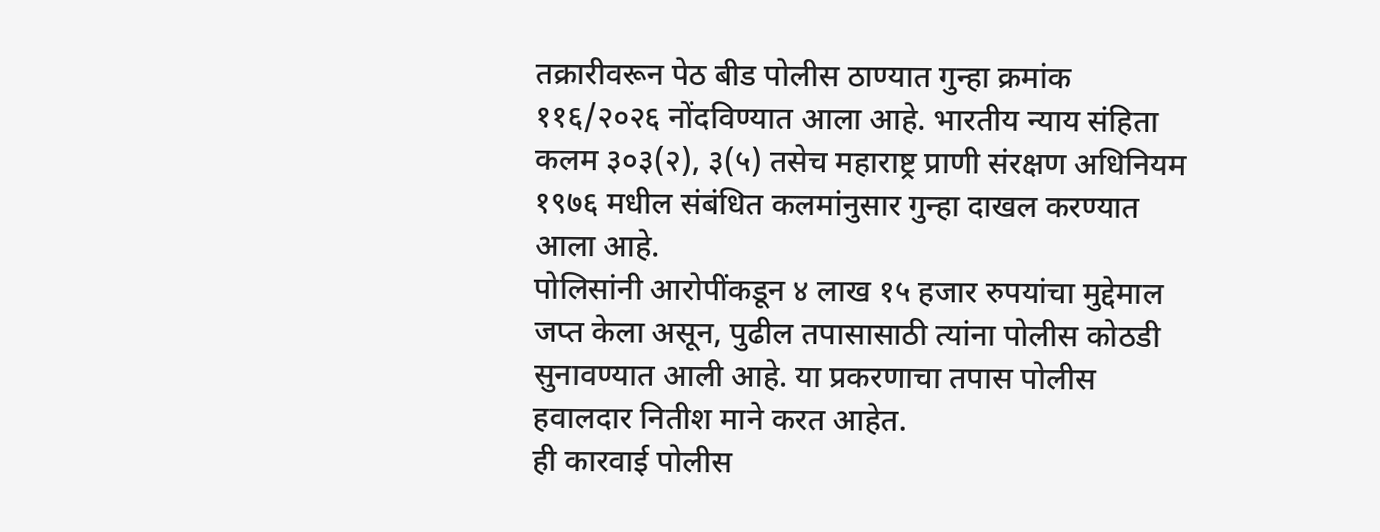तक्रारीवरून पेठ बीड पोलीस ठाण्यात गुन्हा क्रमांक ११६/२०२६ नोंदविण्यात आला आहे. भारतीय न्याय संहिता कलम ३०३(२), ३(५) तसेच महाराष्ट्र प्राणी संरक्षण अधिनियम १९७६ मधील संबंधित कलमांनुसार गुन्हा दाखल करण्यात आला आहे.
पोलिसांनी आरोपींकडून ४ लाख १५ हजार रुपयांचा मुद्देमाल जप्त केला असून, पुढील तपासासाठी त्यांना पोलीस कोठडी सुनावण्यात आली आहे. या प्रकरणाचा तपास पोलीस हवालदार नितीश माने करत आहेत.
ही कारवाई पोलीस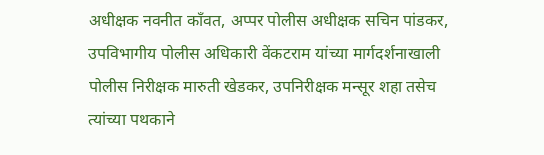अधीक्षक नवनीत काँवत, अप्पर पोलीस अधीक्षक सचिन पांडकर, उपविभागीय पोलीस अधिकारी वेंकटराम यांच्या मार्गदर्शनाखाली पोलीस निरीक्षक मारुती खेडकर, उपनिरीक्षक मन्सूर शहा तसेच त्यांच्या पथकाने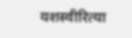यशस्वीरित्या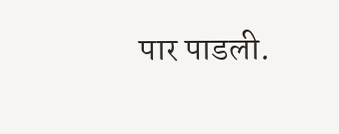पार पाडली.